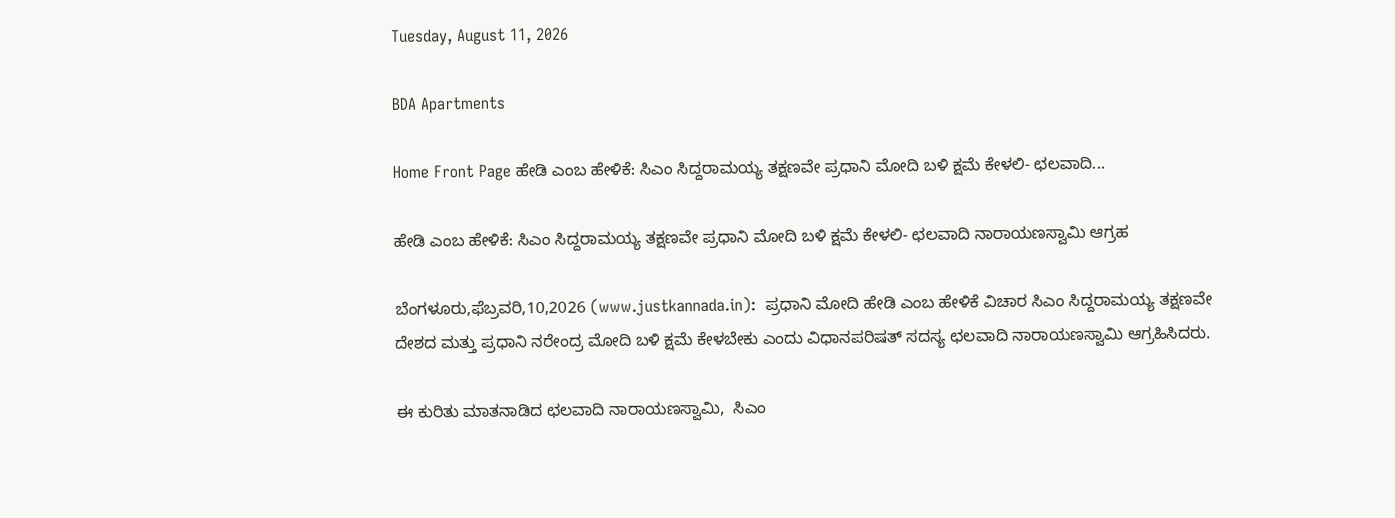Tuesday, August 11, 2026

BDA Apartments

Home Front Page ಹೇಡಿ ಎಂಬ ಹೇಳಿಕೆ: ಸಿಎಂ ಸಿದ್ದರಾಮಯ್ಯ ತಕ್ಷಣವೇ ಪ್ರಧಾನಿ ಮೋದಿ ಬಳಿ ಕ್ಷಮೆ ಕೇಳಲಿ- ಛಲವಾದಿ...

ಹೇಡಿ ಎಂಬ ಹೇಳಿಕೆ: ಸಿಎಂ ಸಿದ್ದರಾಮಯ್ಯ ತಕ್ಷಣವೇ ಪ್ರಧಾನಿ ಮೋದಿ ಬಳಿ ಕ್ಷಮೆ ಕೇಳಲಿ- ಛಲವಾದಿ ನಾರಾಯಣಸ್ವಾಮಿ ಆಗ್ರಹ

ಬೆಂಗಳೂರು,ಫೆಬ್ರವರಿ,10,2026 (www.justkannada.in):  ಪ್ರಧಾನಿ ಮೋದಿ ಹೇಡಿ ಎಂಬ ಹೇಳಿಕೆ ವಿಚಾರ ಸಿಎಂ ಸಿದ್ದರಾಮಯ್ಯ ತಕ್ಷಣವೇ ದೇಶದ ಮತ್ತು ಪ್ರಧಾನಿ ನರೇಂದ್ರ ಮೋದಿ ಬಳಿ ಕ್ಷಮೆ ಕೇಳಬೇಕು ಎಂದು ವಿಧಾನಪರಿಷತ್ ಸದಸ್ಯ ಛಲವಾದಿ ನಾರಾಯಣಸ್ವಾಮಿ ಆಗ್ರಹಿಸಿದರು.

ಈ ಕುರಿತು ಮಾತನಾಡಿದ ಛಲವಾದಿ ನಾರಾಯಣಸ್ವಾಮಿ,  ಸಿಎಂ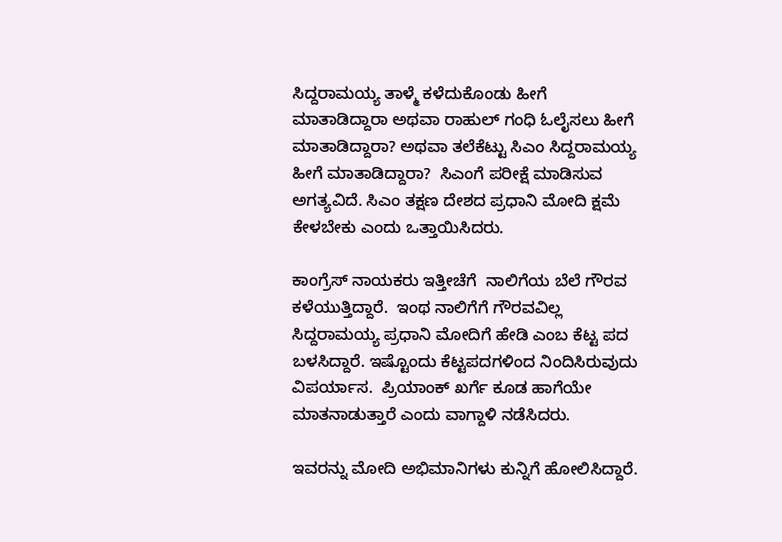ಸಿದ್ದರಾಮಯ್ಯ ತಾಳ್ಮೆ ಕಳೆದುಕೊಂಡು ಹೀಗೆ ಮಾತಾಡಿದ್ದಾರಾ ಅಥವಾ ರಾಹುಲ್ ಗಂಧಿ ಓಲೈಸಲು ಹೀಗೆ ಮಾತಾಡಿದ್ದಾರಾ? ಅಥವಾ ತಲೆಕೆಟ್ಟು ಸಿಎಂ ಸಿದ್ದರಾಮಯ್ಯ ಹೀಗೆ ಮಾತಾಡಿದ್ದಾರಾ?  ಸಿಎಂಗೆ ಪರೀಕ್ಷೆ ಮಾಡಿಸುವ ಅಗತ್ಯವಿದೆ. ಸಿಎಂ ತಕ್ಷಣ ದೇಶದ ಪ್ರಧಾನಿ ಮೋದಿ ಕ್ಷಮೆ ಕೇಳಬೇಕು ಎಂದು ಒತ್ತಾಯಿಸಿದರು.

ಕಾಂಗ್ರೆಸ್ ನಾಯಕರು ಇತ್ತೀಚೆಗೆ  ನಾಲಿಗೆಯ ಬೆಲೆ ಗೌರವ ಕಳೆಯುತ್ತಿದ್ದಾರೆ.  ಇಂಥ ನಾಲಿಗೆಗೆ ಗೌರವವಿಲ್ಲ ಸಿದ್ದರಾಮಯ್ಯ ಪ್ರಧಾನಿ ಮೋದಿಗೆ ಹೇಡಿ ಎಂಬ ಕೆಟ್ಟ ಪದ ಬಳಸಿದ್ದಾರೆ. ಇಷ್ಟೊಂದು ಕೆಟ್ಟಪದಗಳಿಂದ ನಿಂದಿಸಿರುವುದು ವಿಪರ್ಯಾಸ.  ಪ್ರಿಯಾಂಕ್ ಖರ್ಗೆ ಕೂಡ ಹಾಗೆಯೇ ಮಾತನಾಡುತ್ತಾರೆ ಎಂದು ವಾಗ್ದಾಳಿ ನಡೆಸಿದರು.

ಇವರನ್ನು ಮೋದಿ ಅಭಿಮಾನಿಗಳು ಕುನ್ನಿಗೆ ಹೋಲಿಸಿದ್ದಾರೆ.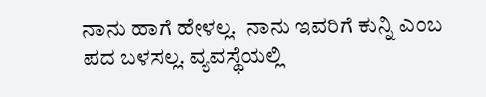ನಾನು ಹಾಗೆ ಹೇಳಲ್ಲ.  ನಾನು ಇವರಿಗೆ ಕುನ್ನಿ ಎಂಬ ಪದ ಬಳಸಲ್ಲ. ವ್ಯವಸ್ಥೆಯಲ್ಲಿ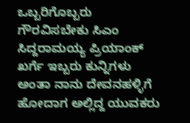ಒಬ್ಬರಿಗೊಬ್ಬರು ಗೌರವಿಸಬೇಕು ಸಿಎಂ ಸಿದ್ದರಾಮಯ್ಯ ಪ್ರಿಯಾಂಕ್ ಖರ್ಗೆ ಇಬ್ಬರು ಕುನ್ನಿಗಳು ಅಂತಾ ನಾನು ದೇವನಹಳ್ಳಿಗೆ ಹೋದಾಗ ಅಲ್ಲಿದ್ದ ಯುವಕರು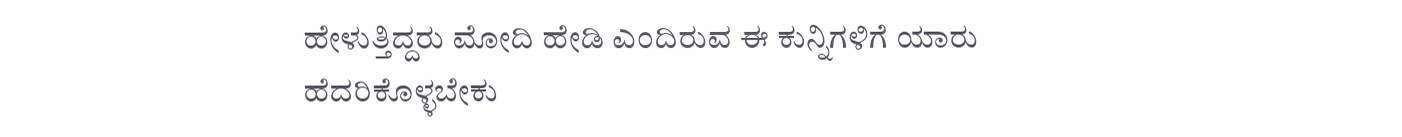ಹೇಳುತ್ತಿದ್ದರು ಮೋದಿ ಹೇಡಿ ಎಂದಿರುವ ಈ ಕುನ್ನಿಗಳಿಗೆ ಯಾರು ಹೆದರಿಕೊಳ್ಳಬೇಕು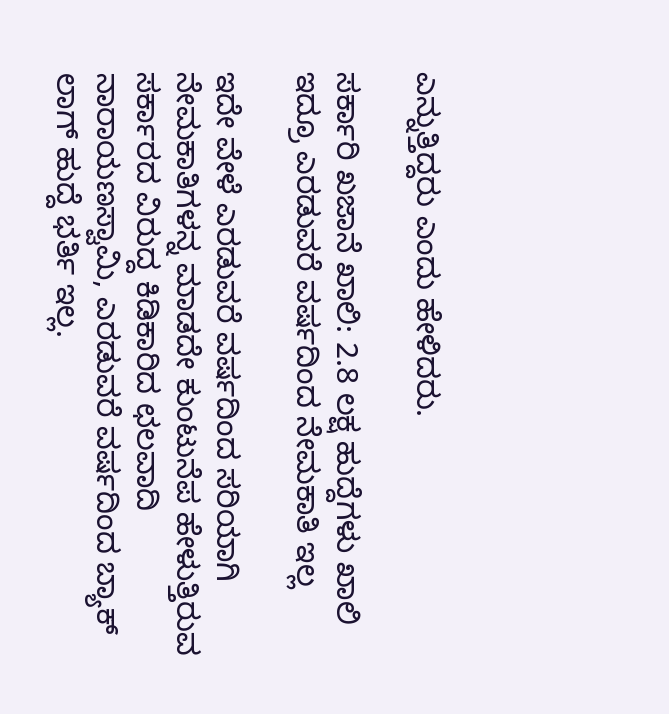ಎನ್ನುತ್ತಿದ್ದರು ಎಂದು ಹೇಳಿದರು.

ಸರ್ಕಾರಿ ಖಜಾನೆ ಖಾಲಿ: 2.8 ಲಕ್ಷ ಹುದ್ದೆಗಳು ಖಾಲಿ ಇದ್ರೂ ಎರಡುವರೆ ವರ್ಷದಿಂದ ನೇಮಕಾತಿ ಇಲ್ಲ

ಇದೇ ವೇಳೆ ಎರಡುವರೆ ವರ್ಷದಿಂದ ಸರಿಯಾಗಿ ನೇಮಕಾತಿಗಳನ್ನ ಮಾಡದೇ ಕುಂಟುನೆಪ ಹೇಳುತ್ತಿರುವ ಸರ್ಕಾರದ ವಿರುದ್ದ ಕಿಡಿಕಾರಿದ ಛಲವಾದಿ ನಾರಾಯಣಸ್ವಾಮಿ, ಎರಡುವರೆ ವರ್ಷದಿಂದ ಬ್ಯಾಕ್ ಲಾಗ್ ಹುದ್ದೆ ಭರ್ತಿ ಇಲ್ಲ.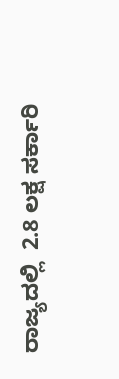ರಾಜ್ಯದಲ್ಲಿ  2.8 ಲಕ್ಷ ಸರ್ಕಾರಿ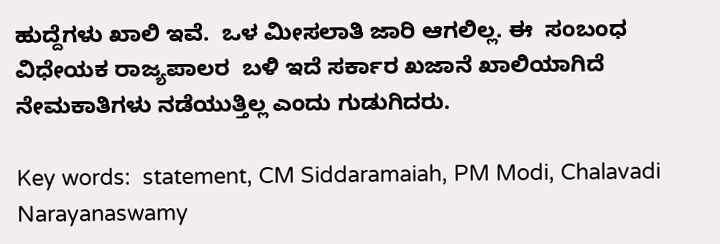ಹುದ್ದೆಗಳು ಖಾಲಿ ಇವೆ.  ಒಳ ಮೀಸಲಾತಿ ಜಾರಿ ಆಗಲಿಲ್ಲ. ಈ  ಸಂಬಂಧ ವಿಧೇಯಕ ರಾಜ್ಯಪಾಲರ  ಬಳಿ ಇದೆ ಸರ್ಕಾರ ಖಜಾನೆ ಖಾಲಿಯಾಗಿದೆ  ನೇಮಕಾತಿಗಳು ನಡೆಯುತ್ತಿಲ್ಲ ಎಂದು ಗುಡುಗಿದರು.

Key words:  statement, CM Siddaramaiah, PM Modi, Chalavadi Narayanaswamy